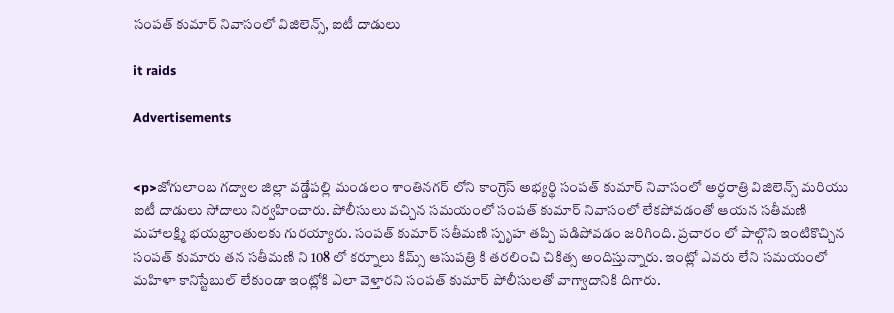సంపత్ కుమార్ నివాసంలో విజిలెన్స్, ఐటీ దాడులు

it raids

Advertisements


<p>జోగులాంబ గద్వాల జిల్లా వడ్డేపల్లి మండలం శాంతినగర్ లోని కాంగ్రెస్ అభ్యర్థి సంపత్ కుమార్ నివాసంలో అర్ధరాత్రి విజిలెన్స్ మరియు ఐటీ దాడులు సోదాలు నిర్వహించారు. పోలీసులు వచ్చిన సమయంలో సంపత్ కుమార్ నివాసంలో లేకపోవడంతో ఆయన సతీమణి మహాలక్ష్మి భయభ్రాంతులకు గురయ్యారు. సంపత్ కుమార్ సతీమణి స్పృహ తప్పి పడిపోవడం జరిగింది. ప్రచారం లో పాల్గొని ఇంటికొచ్చిన సంపత్ కుమారు తన సతీమణి ని 108 లో కర్నూలు కిమ్స్ ఆసుపత్రి కి తరలించి చికిత్స అందిస్తున్నారు. ఇంట్లో ఎవరు లేని సమయంలో మహిళా కానిస్టేబుల్ లేకుండా ఇంట్లోకి ఎలా వెళ్తారని సంపత్ కుమార్ పోలీసులతో వాగ్వాదానికి దిగారు.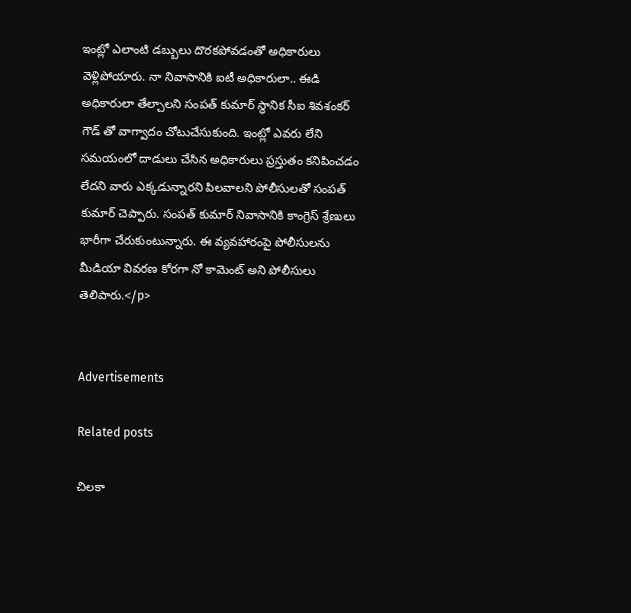ఇంట్లో ఎలాంటి డబ్బులు దొరకపోవడంతో అధికారులు వెళ్లిపోయారు. నా నివాసానికి ఐటీ అధికారులా.. ఈడి అధికారులా తేల్చాలని సంపత్ కుమార్ స్థానిక సీఐ శివశంకర్ గౌడ్ తో వాగ్వాదం చోటుచేసుకుంది. ఇంట్లో ఎవరు లేని సమయంలో దాడులు చేసిన అధికారులు ప్రస్తుతం కనిపించడం లేదని వారు ఎక్కడున్నారని పిలవాలని పోలీసులతో సంపత్ కుమార్ చెప్పారు. సంపత్ కుమార్ నివాసానికి కాంగ్రెస్ శ్రేణులు భారీగా చేరుకుంటున్నారు. ఈ వ్యవహారంపై పోలీసులను మీడియా వివరణ కోరగా నో కామెంట్ అని పోలీసులు తెలిపారు.</p>


Advertisements

Related posts

చిలకా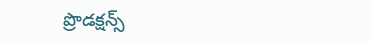ప్రొడక్ష‌న్స్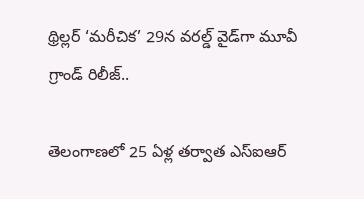థ్రిల్ల‌ర్ ‘మరీచిక’ 29న వరల్డ్ వైడ్‌గా మూవీ గ్రాండ్ రిలీజ్‌..

తెలంగాణలో 25 ఏళ్ల తర్వాత ఎస్ఐఆర్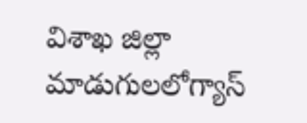విశాఖ జిల్లా మాడుగులలోగ్యాస్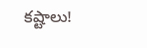కష్టాలు!